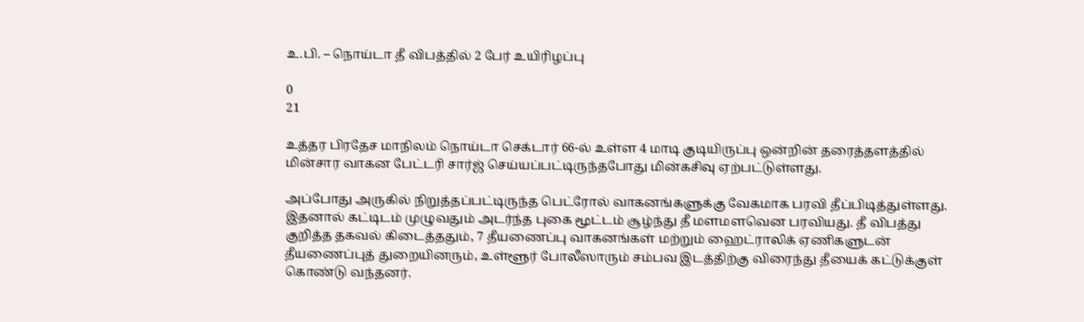உ.பி. – நொய்டா தீ விபத்தில் 2 பேர் உயிரிழப்பு

0
21

உத்தர பிரதேச மாநிலம் நொய்டா செக்டார் 66-ல் உள்ள 4 மாடி குடியிருப்பு ஒன்றின் தரைத்தளத்தில் மின்சார வாகன பேட்டரி சார்ஜ் செய்யப்பட்டிருந்தபோது மின்கசிவு ஏற்பட்டுள்ளது.

அப்போது அருகில் நிறுத்தப்பட்டிருந்த பெட்ரோல் வாகனங்களுக்கு வேகமாக பரவி தீப்பிடித்துள்ளது. இதனால் கட்டிடம் முழுவதும் அடர்ந்த புகை மூட்டம் சூழ்ந்து தீ மளமளவென பரவியது. தீ விபத்து குறித்த தகவல் கிடைத்ததும், 7 தீயணைப்பு வாகனங்கள் மற்றும் ஹைட்ராலிக் ஏணிகளுடன் தீயணைப்புத் துறையினரும், உள்ளூர் போலீஸாரும் சம்பவ இடத்திற்கு விரைந்து தீயைக் கட்டுக்குள் கொண்டு வந்தனர்.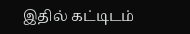இதில் கட்டிடம்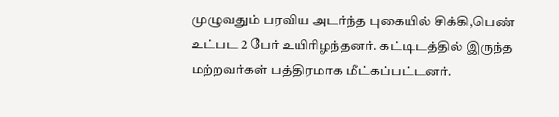முழுவதும் பரவிய அடர்ந்த புகையில் சிக்கி,பெண் உட்பட 2 பேர் உயிரிழந்தனர். கட்டிடத்தில் இருந்த மற்றவர்கள் பத்திரமாக மீட்கப்பட்டனர்.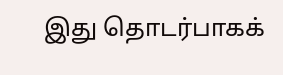இது தொடர்பாகக்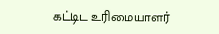கட்டிட உரிமையாளர்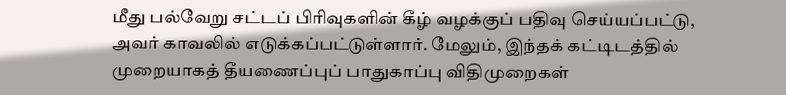மீது பல்வேறு சட்டப் பிரிவுகளின் கீழ் வழக்குப் பதிவு செய்யப்பட்டு, அவர் காவலில் எடுக்கப்பட்டுள்ளார். மேலும், இந்தக் கட்டிடத்தில் முறையாகத் தீயணைப்புப் பாதுகாப்பு விதிமுறைகள்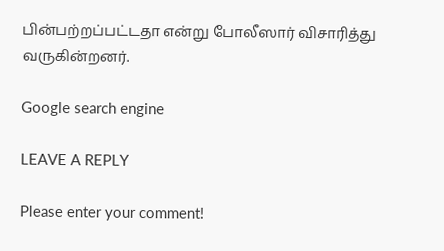பின்பற்றப்பட்டதா என்று போலீஸார் விசாரித்து வருகின்றனர்.

Google search engine

LEAVE A REPLY

Please enter your comment!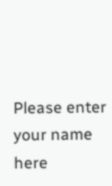Please enter your name here